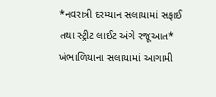*નવરાત્રી દરમ્યાન સલાયામાં સફાઈ તથા સ્ટ્રીટ લાઈટ અંગે રજૂઆત*
ખંભાળિયાના સલાયામાં આગામી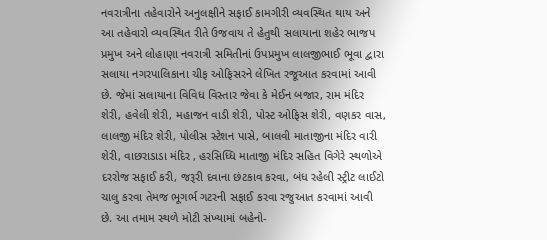નવરાત્રીના તહેવારોને અનુલક્ષીને સફાઈ કામગીરી વ્યવસ્થિત થાય અને આ તહેવારો વ્યવસ્થિત રીતે ઉજવાય તે હેતુથી સલાયાના શહેર ભાજપ પ્રમુખ અને લોહાણા નવરાત્રી સમિતીનાં ઉપપ્રમુખ લાલજીભાઈ ભૂવા દ્વારા સલાયા નગરપાલિકાના ચીફ ઓફિસરને લેખિત રજૂઆત કરવામાં આવી છે. જેમાં સલાયાના વિવિધ વિસ્તાર જેવા કે મેઈન બજાર, રામ મંદિર શેરી, હવેલી શેરી, મહાજન વાડી શેરી, પોસ્ટ ઓફિસ શેરી, વણકર વાસ, લાલજી મંદિર શેરી, પોલીસ સ્ટેશન પાસે, બાલવી માતાજીના મંદિર વારી શેરી, વાછરાડાડા મંદિર , હરસિધ્ધિ માતાજી મંદિર સહિત વિગેરે સ્થળોએ દરરોજ સફાઈ કરી, જરૂરી દવાના છંટકાવ કરવા, બંધ રહેલી સ્ટ્રીટ લાઈટો ચાલુ કરવા તેમજ ભૂગર્ભ ગટરની સફાઈ કરવા રજુઆત કરવામાં આવી છે. આ તમામ સ્થળે મોટી સંખ્યામાં બહેનો-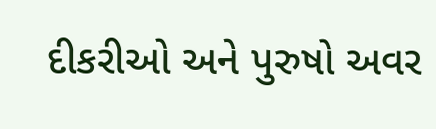દીકરીઓ અને પુરુષો અવર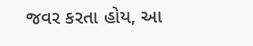જવર કરતા હોય, આ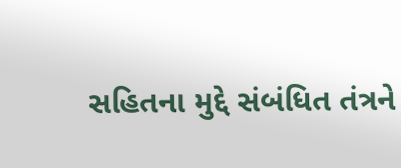સહિતના મુદ્દે સંબંધિત તંત્રને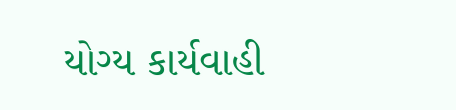યોગ્ય કાર્યવાહી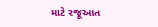માટે રજૂઆત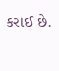કરાઈ છે.